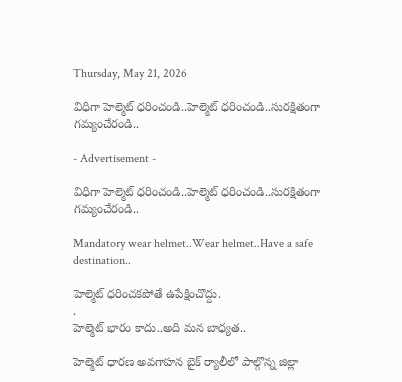Thursday, May 21, 2026

విధిగా హెల్మెట్ ధరించండి..హెల్మెట్ ధరించండి..సురక్షితంగా గమ్యంచేరండి..

- Advertisement -

విధిగా హెల్మెట్ ధరించండి..హెల్మెట్ ధరించండి..సురక్షితంగా గమ్యంచేరండి..

Mandatory wear helmet..Wear helmet..Have a safe destination..

హెల్మెట్ ధరించకపోతే ఉపేక్షించొద్దు.
.
హెల్మెట్ భారం కాదు..అది మన బాధ్యత..

హెల్మెట్ ధారణ అవగాహన బైక్ ర్యాలీలో పాల్గొన్న జిల్లా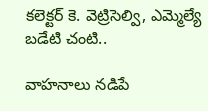కలెక్టర్ కె. వెట్రిసెల్వి, ఎమ్మెల్యే బడేటి చంటి..

వాహనాలు నడిపే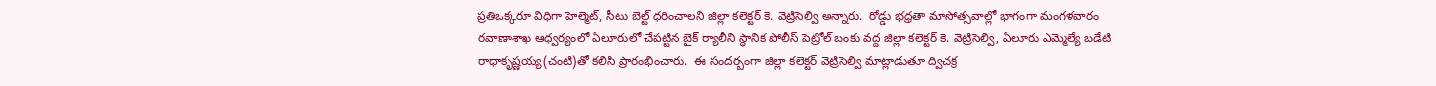ప్రతిఒక్కరూ విధిగా హెల్మెట్, సీటు బెల్ట్ ధరించాలని జిల్లా కలెక్టర్ కె. వెట్రిసెల్వి అన్నారు.  రోడ్డు భధ్రతా మాసోత్సవాల్లో భాగంగా మంగళవారం రవాణాశాఖ ఆధ్వర్యంలో ఏలూరులో చేపట్టిన బైక్ ర్యాలీని స్ధానిక పోలీస్ పెట్రోల్ బంకు వద్ద జిల్లా కలెక్టర్ కె. వెట్రిసెల్వి, ఏలూరు ఎమ్మెల్యే బడేటి రాధాకృష్ణయ్య(చంటి)తో కలిసి ప్రారంభించారు.  ఈ సందర్బంగా జిల్లా కలెక్టర్ వెట్రిసెల్వి మాట్లాడుతూ ద్విచక్ర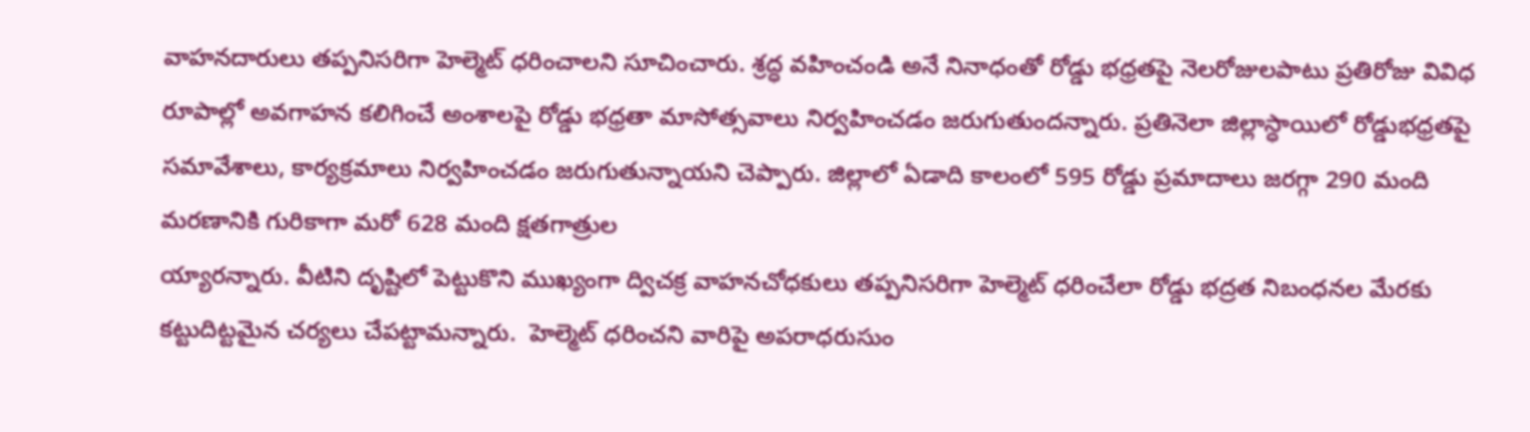వాహనదారులు తప్పనిసరిగా హెల్మెట్ ధరించాలని సూచించారు. శ్రద్ధ వహించండి అనే నినాధంతో రోడ్డు భధ్రతపై నెలరోజులపాటు ప్రతిరోజు వివిధ రూపాల్లో అవగాహన కలిగించే అంశాలపై రోడ్డు భధ్రతా మాసోత్సవాలు నిర్వహించడం జరుగుతుందన్నారు. ప్రతినెలా జిల్లాస్ధాయిలో రోడ్డుభధ్రతపై సమావేశాలు, కార్యక్రమాలు నిర్వహించడం జరుగుతున్నాయని చెప్పారు. జిల్లాలో ఏడాది కాలంలో 595 రోడ్డు ప్రమాదాలు జరగ్గా 290 మంది మరణానికి గురికాగా మరో 628 మంది క్షతగాత్రుల
య్యారన్నారు. వీటిని దృష్టిలో పెట్టుకొని ముఖ్యంగా ద్విచక్ర వాహనచోధకులు తప్పనిసరిగా హెల్మెట్ ధరించేలా రోడ్డు భద్రత నిబంధనల మేరకు కట్టుదిట్టమైన చర్యలు చేపట్టామన్నారు.  హెల్మెట్ ధరించని వారిపై అపరాధరుసుం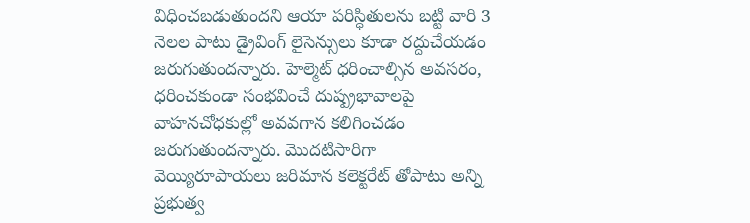విధించబడుతుందని ఆయా పరిస్ధితులను బట్టి వారి 3 నెలల పాటు డ్రైవింగ్ లైసెన్సులు కూడా రద్దుచేయడం జరుగుతుందన్నారు. హెల్మెట్ ధరించాల్సిన అవసరం, ధరించకుండా సంభవించే దుష్ప్రభావాలపై వాహనచోధకుల్లో అవవగాన కలిగించడం జరుగుతుందన్నారు. మొదటిసారిగా వెయ్యిరూపాయలు జరిమాన కలెక్టరేట్ తోపాటు అన్ని ప్రభుత్వ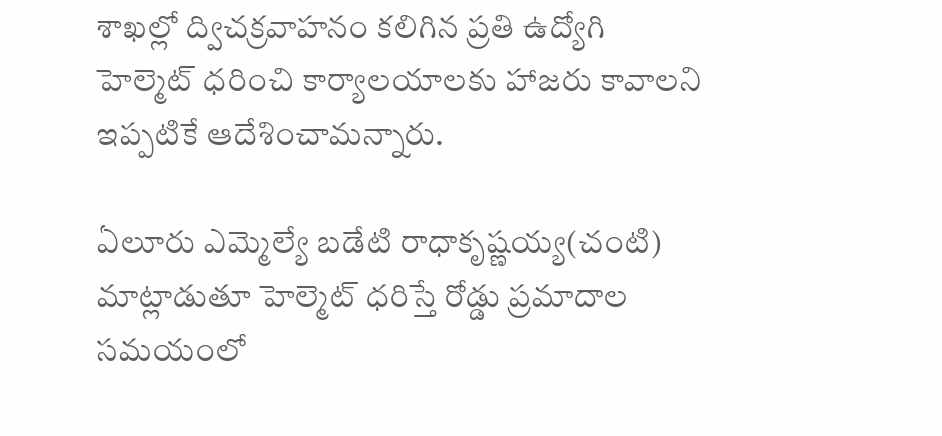శాఖల్లో ద్విచక్రవాహనం కలిగిన ప్రతి ఉద్యోగి హెల్మెట్ ధరించి కార్యాలయాలకు హాజరు కావాలని ఇప్పటికే ఆదేశించామన్నారు.

ఏలూరు ఎమ్మెల్యే బడేటి రాధాకృష్ణయ్య(చంటి) మాట్లాడుతూ హెల్మెట్ ధరిస్తే రోడ్డు ప్రమాదాల సమయంలో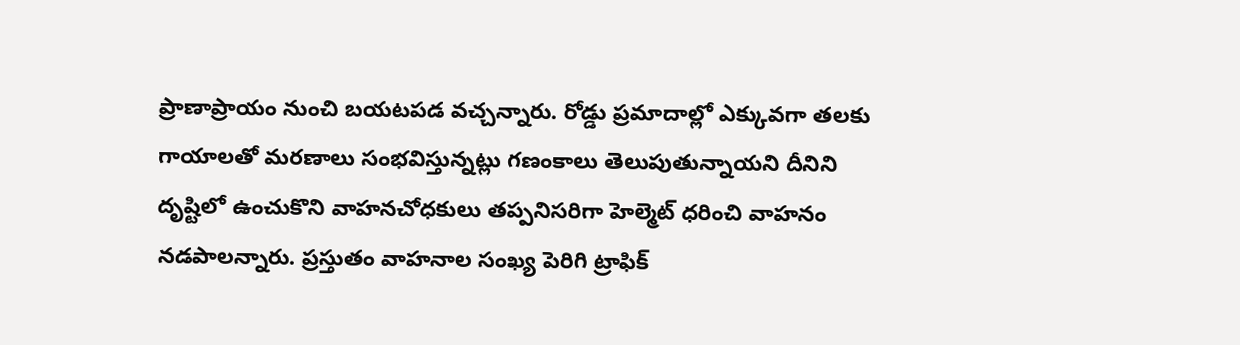ప్రాణాప్రాయం నుంచి బయటపడ వచ్చన్నారు. రోడ్డు ప్రమాదాల్లో ఎక్కువగా తలకు గాయాలతో మరణాలు సంభవిస్తున్నట్లు గణంకాలు తెలుపుతున్నాయని దీనిని దృష్టిలో ఉంచుకొని వాహనచోధకులు తప్పనిసరిగా హెల్మెట్ ధరించి వాహనం నడపాలన్నారు. ప్రస్తుతం వాహనాల సంఖ్య పెరిగి ట్రాఫిక్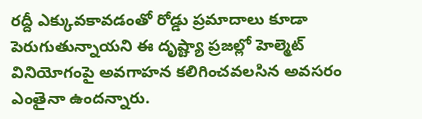రద్దీ ఎక్కువకావడంతో రోడ్డు ప్రమాదాలు కూడా పెరుగుతున్నాయని ఈ దృష్ట్యా ప్రజల్లో హెల్మెట్ వినియోగంపై అవగాహన కలిగించవలసిన అవసరం ఎంతైనా ఉందన్నారు.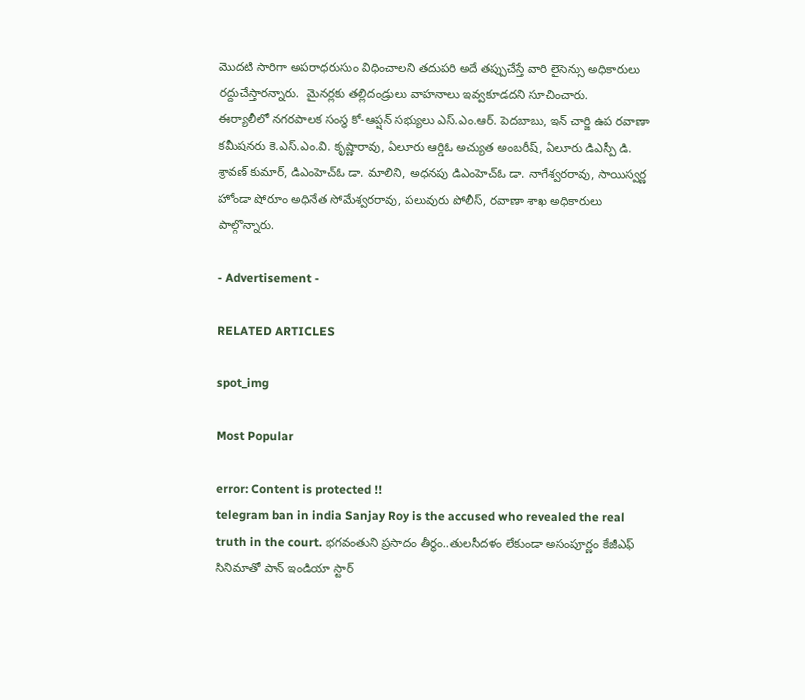మొదటి సారిగా అపరాధరుసుం విధించాలని తదుపరి అదే తప్పుచేస్తే వారి లైసెన్సు అధికారులు రద్దుచేస్తారన్నారు.  మైనర్లకు తల్లిదండ్రులు వాహనాలు ఇవ్వకూడదని సూచించారు.
ఈర్యాలీలో నగరపాలక సంస్ధ కో-ఆప్షన్ సభ్యులు ఎస్.ఎం.ఆర్. పెదబాబు, ఇన్ చార్జి ఉప రవాణా కమీషనరు కె.ఎస్.ఎం.వి. కృష్ణారావు, ఏలూరు ఆర్డిఓ అచ్యుత అంబరీష్, ఏలూరు డిఎస్పీ డి. శ్రావణ్ కుమార్, డిఎంహెచ్ఓ డా. మాలిని, అధనపు డిఎంహెచ్ఓ డా. నాగేశ్వరరావు, సాయిస్వర్ణ హోండా షోరూం అధినేత సోమేశ్వరరావు, పలువురు పోలీస్, రవాణా శాఖ అధికారులు పాల్గొన్నారు.

- Advertisement -

RELATED ARTICLES

spot_img

Most Popular

error: Content is protected !!
telegram ban in india Sanjay Roy is the accused who revealed the real truth in the court. భగవంతుని ప్రసాదం తీర్థం..తులసీదళం లేకుండా అసంపూర్ణం కేజీఎఫ్ సినిమాతో పాన్ ఇండియా స్టార్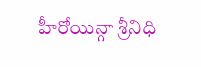హీరోయిన్గా శ్రీనిధి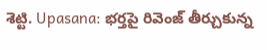శెట్టి. Upasana: భర్తపై రివెంజ్ తీర్చుకున్న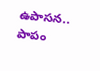ఉపాసన.. పాపం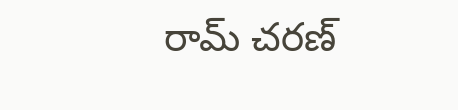రామ్ చరణ్